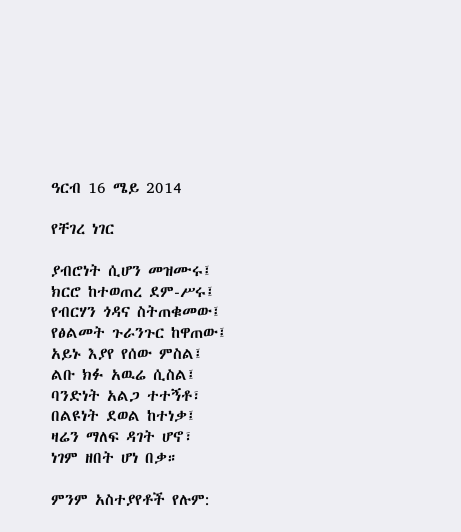ዓርብ 16 ሜይ 2014

የቸገረ ነገር

ያብሮነት ሲሆን መዝሙሩ፤
ክርሮ ከተወጠረ ደም-ሥሩ፤
የብርሃን ጎዳና ስትጠቁመው፤
የፅልመት ጉራንጉር ከዋጠው፤
አይኑ እያየ የሰው ምስል፤
ልቡ ክፉ አዉሬ ሲስል፤
ባንድነት አልጋ ተተኝቶ፣
በልዩነት ደወል ከተነቃ፤
ዛሬን ማለፍ ዳገት ሆኖ፣
ነገም ዘበት ሆነ በቃ።

ምንም አስተያየቶች የሉም: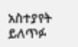አስተያየት ይለጥፉ